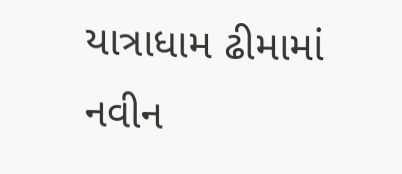યાત્રાધામ ઢીમામાં નવીન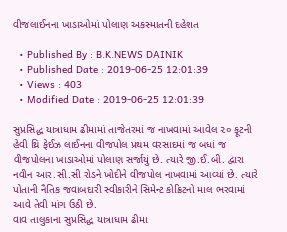વીજલાઈનના ખાડાઓમાં પોલાણ અકસ્માતની દહેશત

  • Published By : B.K.NEWS DAINIK
  • Published Date : 2019-06-25 12:01:39
  • Views : 403
  • Modified Date : 2019-06-25 12:01:39

સુપ્રસિદ્ધ યાત્રાધામ ઢીમામાં તાજેતરમાં જ નાખવામાં આવેલ ૨૦ ફૂટની હેવી થ્રિ ફેઈઝ લાઈનના વીજપોલ પ્રથમ વરસાદમાં જ બધાં જ
વીજપોલના ખાડાઓમાં પોલાણ સર્જાયું છે. ત્યારે જી.ઈ.બી. દ્વારા નવીન આર.સી.સી રોડને ખોદીને વીજપોલ નાખવામાં આવ્યાં છે. ત્યારે પોતાની નૈતિક જવાબદારી સ્વીકારીને સિમેન્ટ કોક્રિટનો માલ ભરવામાં આવે તેવી માંગ ઉઠી છે.
વાવ તાલુકાના સુપ્રસિદ્ધ યાત્રાધામ ઢીમા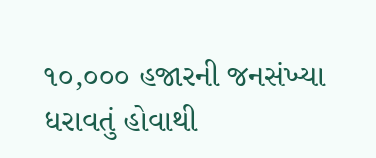૧૦,૦૦૦ હજારની જનસંખ્યા ધરાવતું હોવાથી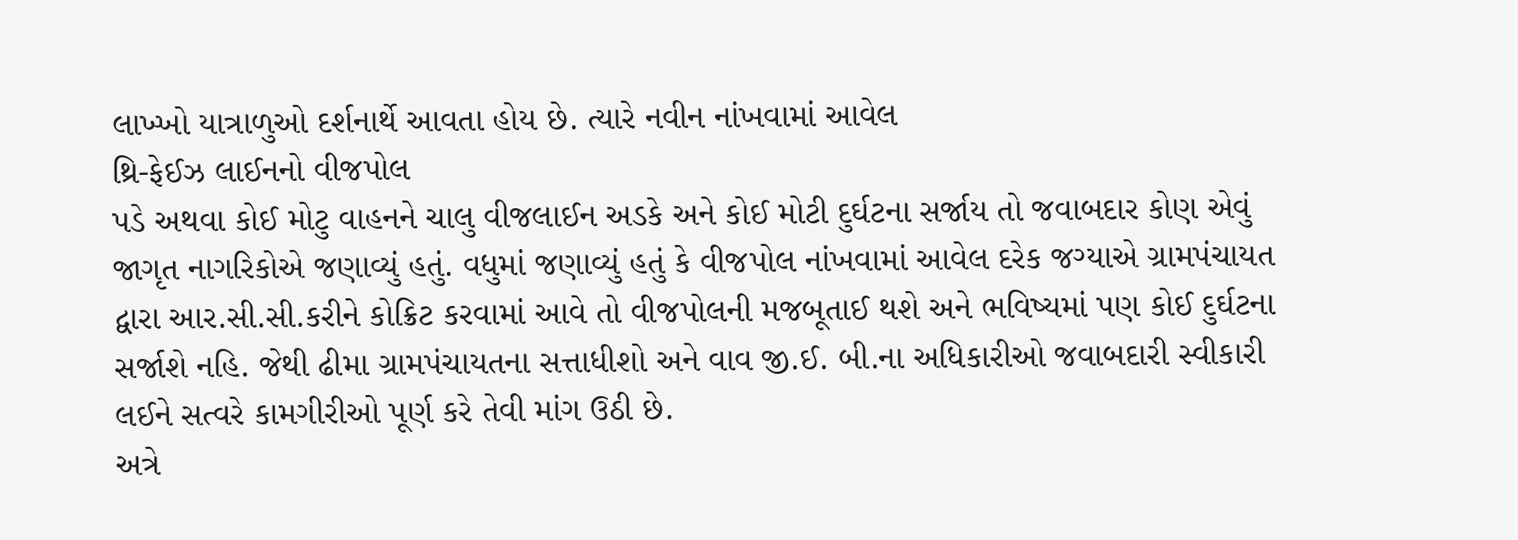લાખ્ખો યાત્રાળુઓ દર્શનાર્થે આવતા હોય છે. ત્યારે નવીન નાંખવામાં આવેલ
થ્રિ-ફેઈઝ લાઈનનો વીજપોલ
પડે અથવા કોઈ મોટુ વાહનને ચાલુ વીજલાઈન અડકે અને કોઈ મોટી દુર્ઘટના સર્જાય તો જવાબદાર કોણ એવું જાગૃત નાગરિકોએ જણાવ્યું હતું. વધુમાં જણાવ્યું હતું કે વીજપોલ નાંખવામાં આવેલ દરેક જગ્યાએ ગ્રામપંચાયત દ્વારા આર.સી.સી.કરીને કોક્રિટ કરવામાં આવે તો વીજપોલની મજબૂતાઈ થશે અને ભવિષ્યમાં પણ કોઈ દુર્ઘટના સર્જાશે નહિ. જેથી ઢીમા ગ્રામપંચાયતના સત્તાધીશો અને વાવ જી.ઈ. બી.ના અધિકારીઓ જવાબદારી સ્વીકારી લઈને સત્વરે કામગીરીઓ પૂર્ણ કરે તેવી માંગ ઉઠી છે.
અત્રે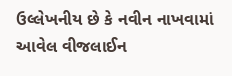ઉલ્લેખનીય છે કે નવીન નાખવામાં આવેલ વીજલાઈન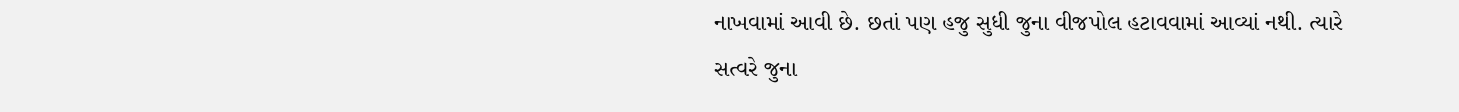નાખવામાં આવી છે. છતાં પણ હજુ સુધી જુના વીજપોલ હટાવવામાં આવ્યાં નથી. ત્યારે સત્વરે જુના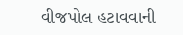વીજપોલ હટાવવાની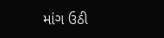માંગ ઉઠી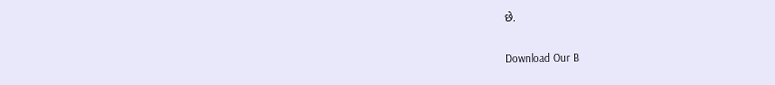છે.

Download Our B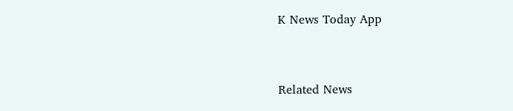K News Today App



Related News